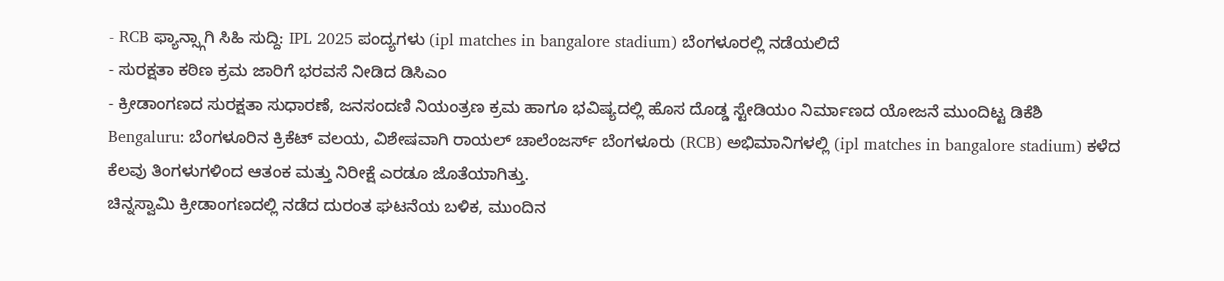- RCB ಫ್ಯಾನ್ಸ್ಗಾಗಿ ಸಿಹಿ ಸುದ್ದಿ: IPL 2025 ಪಂದ್ಯಗಳು (ipl matches in bangalore stadium) ಬೆಂಗಳೂರಲ್ಲಿ ನಡೆಯಲಿದೆ
- ಸುರಕ್ಷತಾ ಕಠಿಣ ಕ್ರಮ ಜಾರಿಗೆ ಭರವಸೆ ನೀಡಿದ ಡಿಸಿಎಂ
- ಕ್ರೀಡಾಂಗಣದ ಸುರಕ್ಷತಾ ಸುಧಾರಣೆ, ಜನಸಂದಣಿ ನಿಯಂತ್ರಣ ಕ್ರಮ ಹಾಗೂ ಭವಿಷ್ಯದಲ್ಲಿ ಹೊಸ ದೊಡ್ಡ ಸ್ಟೇಡಿಯಂ ನಿರ್ಮಾಣದ ಯೋಜನೆ ಮುಂದಿಟ್ಟ ಡಿಕೆಶಿ
Bengaluru: ಬೆಂಗಳೂರಿನ ಕ್ರಿಕೆಟ್ ವಲಯ, ವಿಶೇಷವಾಗಿ ರಾಯಲ್ ಚಾಲೆಂಜರ್ಸ್ ಬೆಂಗಳೂರು (RCB) ಅಭಿಮಾನಿಗಳಲ್ಲಿ (ipl matches in bangalore stadium) ಕಳೆದ ಕೆಲವು ತಿಂಗಳುಗಳಿಂದ ಆತಂಕ ಮತ್ತು ನಿರೀಕ್ಷೆ ಎರಡೂ ಜೊತೆಯಾಗಿತ್ತು.
ಚಿನ್ನಸ್ವಾಮಿ ಕ್ರೀಡಾಂಗಣದಲ್ಲಿ ನಡೆದ ದುರಂತ ಘಟನೆಯ ಬಳಿಕ, ಮುಂದಿನ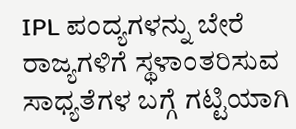IPL ಪಂದ್ಯಗಳನ್ನು ಬೇರೆ ರಾಜ್ಯಗಳಿಗೆ ಸ್ಥಳಾಂತರಿಸುವ
ಸಾಧ್ಯತೆಗಳ ಬಗ್ಗೆ ಗಟ್ಟಿಯಾಗಿ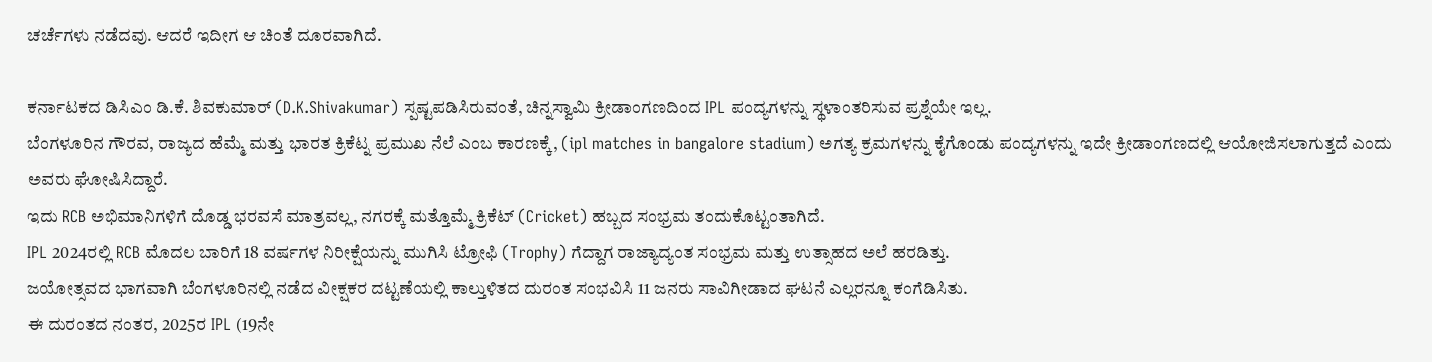ಚರ್ಚೆಗಳು ನಡೆದವು. ಆದರೆ ಇದೀಗ ಆ ಚಿಂತೆ ದೂರವಾಗಿದೆ.

ಕರ್ನಾಟಕದ ಡಿಸಿಎಂ ಡಿ.ಕೆ. ಶಿವಕುಮಾರ್ (D.K.Shivakumar) ಸ್ಪಷ್ಟಪಡಿಸಿರುವಂತೆ, ಚಿನ್ನಸ್ವಾಮಿ ಕ್ರೀಡಾಂಗಣದಿಂದ IPL ಪಂದ್ಯಗಳನ್ನು ಸ್ಥಳಾಂತರಿಸುವ ಪ್ರಶ್ನೆಯೇ ಇಲ್ಲ.
ಬೆಂಗಳೂರಿನ ಗೌರವ, ರಾಜ್ಯದ ಹೆಮ್ಮೆ ಮತ್ತು ಭಾರತ ಕ್ರಿಕೆಟ್ನ ಪ್ರಮುಖ ನೆಲೆ ಎಂಬ ಕಾರಣಕ್ಕೆ, (ipl matches in bangalore stadium) ಅಗತ್ಯ ಕ್ರಮಗಳನ್ನು ಕೈಗೊಂಡು ಪಂದ್ಯಗಳನ್ನು ಇದೇ ಕ್ರೀಡಾಂಗಣದಲ್ಲಿ ಆಯೋಜಿಸಲಾಗುತ್ತದೆ ಎಂದು ಅವರು ಘೋಷಿಸಿದ್ದಾರೆ.
ಇದು RCB ಅಭಿಮಾನಿಗಳಿಗೆ ದೊಡ್ಡ ಭರವಸೆ ಮಾತ್ರವಲ್ಲ, ನಗರಕ್ಕೆ ಮತ್ತೊಮ್ಮೆ ಕ್ರಿಕೆಟ್ (Cricket) ಹಬ್ಬದ ಸಂಭ್ರಮ ತಂದುಕೊಟ್ಟಂತಾಗಿದೆ.
IPL 2024ರಲ್ಲಿ RCB ಮೊದಲ ಬಾರಿಗೆ 18 ವರ್ಷಗಳ ನಿರೀಕ್ಷೆಯನ್ನು ಮುಗಿಸಿ ಟ್ರೋಫಿ (Trophy) ಗೆದ್ದಾಗ ರಾಜ್ಯಾದ್ಯಂತ ಸಂಭ್ರಮ ಮತ್ತು ಉತ್ಸಾಹದ ಅಲೆ ಹರಡಿತ್ತು.
ಜಯೋತ್ಸವದ ಭಾಗವಾಗಿ ಬೆಂಗಳೂರಿನಲ್ಲಿ ನಡೆದ ವೀಕ್ಷಕರ ದಟ್ಟಣೆಯಲ್ಲಿ ಕಾಲ್ತುಳಿತದ ದುರಂತ ಸಂಭವಿಸಿ 11 ಜನರು ಸಾವಿಗೀಡಾದ ಘಟನೆ ಎಲ್ಲರನ್ನೂ ಕಂಗೆಡಿಸಿತು.
ಈ ದುರಂತದ ನಂತರ, 2025ರ IPL (19ನೇ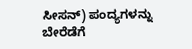ಸೀಸನ್) ಪಂದ್ಯಗಳನ್ನು ಬೇರೆಡೆಗೆ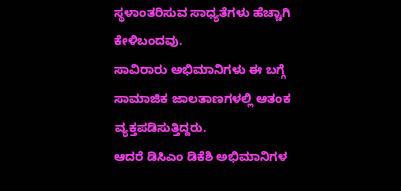ಸ್ಥಳಾಂತರಿಸುವ ಸಾಧ್ಯತೆಗಳು ಹೆಚ್ಚಾಗಿ ಕೇಳಿಬಂದವು.
ಸಾವಿರಾರು ಅಭಿಮಾನಿಗಳು ಈ ಬಗ್ಗೆ ಸಾಮಾಜಿಕ ಜಾಲತಾಣಗಳಲ್ಲಿ ಆತಂಕ ವ್ಯಕ್ತಪಡಿಸುತ್ತಿದ್ದರು.
ಆದರೆ ಡಿಸಿಎಂ ಡಿಕೆಶಿ ಅಭಿಮಾನಿಗಳ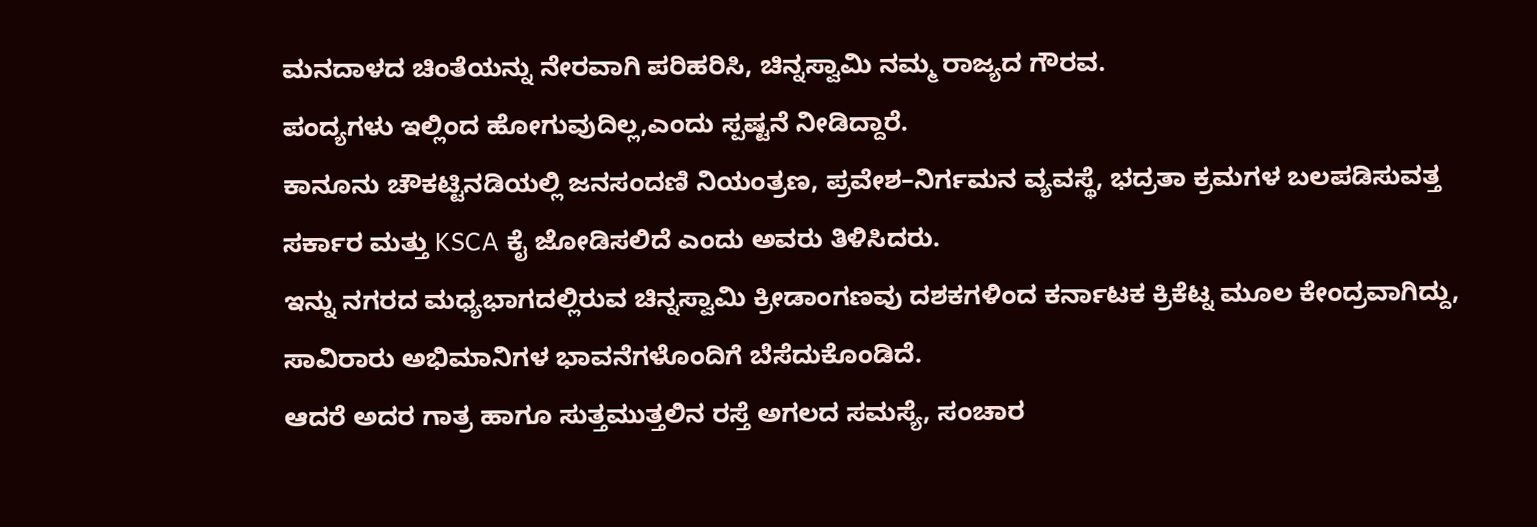ಮನದಾಳದ ಚಿಂತೆಯನ್ನು ನೇರವಾಗಿ ಪರಿಹರಿಸಿ, ಚಿನ್ನಸ್ವಾಮಿ ನಮ್ಮ ರಾಜ್ಯದ ಗೌರವ.
ಪಂದ್ಯಗಳು ಇಲ್ಲಿಂದ ಹೋಗುವುದಿಲ್ಲ,ಎಂದು ಸ್ಪಷ್ಟನೆ ನೀಡಿದ್ದಾರೆ.
ಕಾನೂನು ಚೌಕಟ್ಟಿನಡಿಯಲ್ಲಿ ಜನಸಂದಣಿ ನಿಯಂತ್ರಣ, ಪ್ರವೇಶ–ನಿರ್ಗಮನ ವ್ಯವಸ್ಥೆ, ಭದ್ರತಾ ಕ್ರಮಗಳ ಬಲಪಡಿಸುವತ್ತ ಸರ್ಕಾರ ಮತ್ತು KSCA ಕೈ ಜೋಡಿಸಲಿದೆ ಎಂದು ಅವರು ತಿಳಿಸಿದರು.
ಇನ್ನು ನಗರದ ಮಧ್ಯಭಾಗದಲ್ಲಿರುವ ಚಿನ್ನಸ್ವಾಮಿ ಕ್ರೀಡಾಂಗಣವು ದಶಕಗಳಿಂದ ಕರ್ನಾಟಕ ಕ್ರಿಕೆಟ್ನ ಮೂಲ ಕೇಂದ್ರವಾಗಿದ್ದು, ಸಾವಿರಾರು ಅಭಿಮಾನಿಗಳ ಭಾವನೆಗಳೊಂದಿಗೆ ಬೆಸೆದುಕೊಂಡಿದೆ.
ಆದರೆ ಅದರ ಗಾತ್ರ ಹಾಗೂ ಸುತ್ತಮುತ್ತಲಿನ ರಸ್ತೆ ಅಗಲದ ಸಮಸ್ಯೆ, ಸಂಚಾರ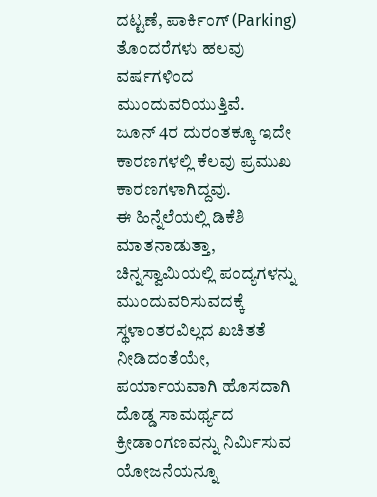ದಟ್ಟಣೆ, ಪಾರ್ಕಿಂಗ್ (Parking) ತೊಂದರೆಗಳು ಹಲವು ವರ್ಷಗಳಿಂದ ಮುಂದುವರಿಯುತ್ತಿವೆ.
ಜೂನ್ 4ರ ದುರಂತಕ್ಕೂ ಇದೇ ಕಾರಣಗಳಲ್ಲಿ ಕೆಲವು ಪ್ರಮುಖ ಕಾರಣಗಳಾಗಿದ್ದವು.
ಈ ಹಿನ್ನೆಲೆಯಲ್ಲಿ ಡಿಕೆಶಿ ಮಾತನಾಡುತ್ತಾ, ಚಿನ್ನಸ್ವಾಮಿಯಲ್ಲಿ ಪಂದ್ಯಗಳನ್ನು ಮುಂದುವರಿಸುವದಕ್ಕೆ ಸ್ಥಳಾಂತರವಿಲ್ಲದ ಖಚಿತತೆ
ನೀಡಿದಂತೆಯೇ, ಪರ್ಯಾಯವಾಗಿ ಹೊಸದಾಗಿ ದೊಡ್ಡ ಸಾಮರ್ಥ್ಯದ ಕ್ರೀಡಾಂಗಣವನ್ನು ನಿರ್ಮಿಸುವ ಯೋಜನೆಯನ್ನೂ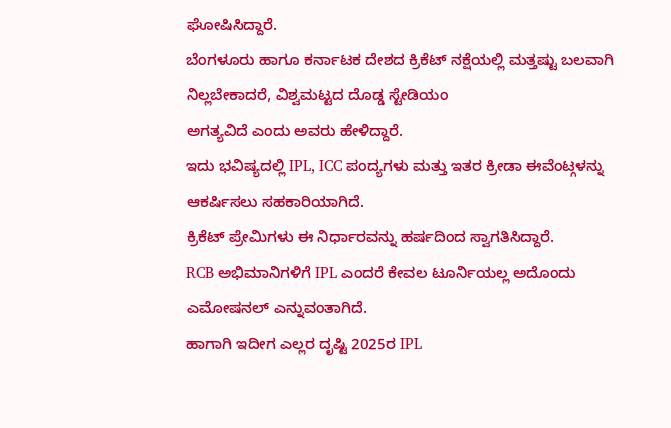ಘೋಷಿಸಿದ್ದಾರೆ.
ಬೆಂಗಳೂರು ಹಾಗೂ ಕರ್ನಾಟಕ ದೇಶದ ಕ್ರಿಕೆಟ್ ನಕ್ಷೆಯಲ್ಲಿ ಮತ್ತಷ್ಟು ಬಲವಾಗಿ ನಿಲ್ಲಬೇಕಾದರೆ, ವಿಶ್ವಮಟ್ಟದ ದೊಡ್ಡ ಸ್ಟೇಡಿಯಂ
ಅಗತ್ಯವಿದೆ ಎಂದು ಅವರು ಹೇಳಿದ್ದಾರೆ.
ಇದು ಭವಿಷ್ಯದಲ್ಲಿ IPL, ICC ಪಂದ್ಯಗಳು ಮತ್ತು ಇತರ ಕ್ರೀಡಾ ಈವೆಂಟ್ಗಳನ್ನು ಆಕರ್ಷಿಸಲು ಸಹಕಾರಿಯಾಗಿದೆ.
ಕ್ರಿಕೆಟ್ ಪ್ರೇಮಿಗಳು ಈ ನಿರ್ಧಾರವನ್ನು ಹರ್ಷದಿಂದ ಸ್ವಾಗತಿಸಿದ್ದಾರೆ.
RCB ಅಭಿಮಾನಿಗಳಿಗೆ IPL ಎಂದರೆ ಕೇವಲ ಟೂರ್ನಿಯಲ್ಲ ಅದೊಂದು ಎಮೋಷನಲ್ ಎನ್ನುವಂತಾಗಿದೆ.
ಹಾಗಾಗಿ ಇದೀಗ ಎಲ್ಲರ ದೃಷ್ಟಿ 2025ರ IPL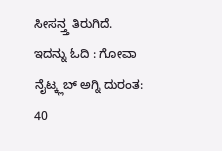ಸೀಸನ್ತ್ತ ತಿರುಗಿದೆ.
ಇದನ್ನು ಓದಿ : ಗೋವಾ ನೈಟ್ಕ್ಲಬ್ ಅಗ್ನಿ ದುರಂತ: 40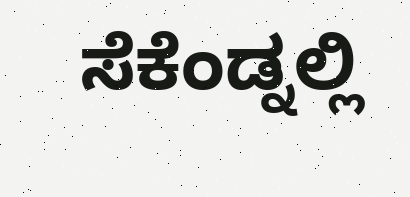ಸೆಕೆಂಡ್ನಲ್ಲಿ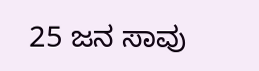25 ಜನ ಸಾವು